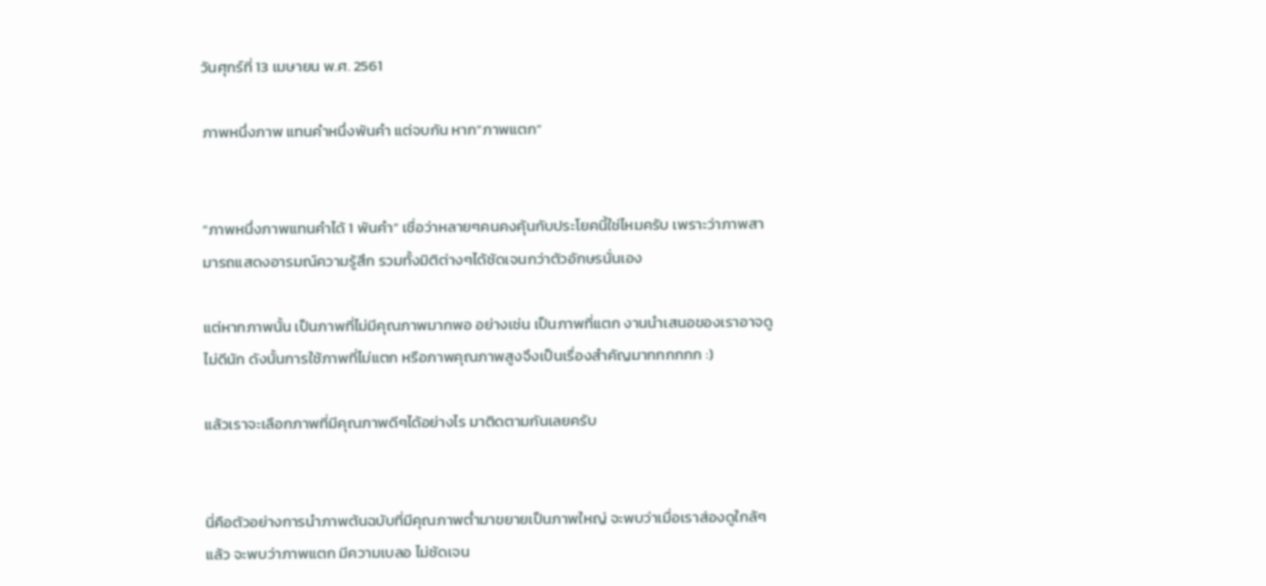วันศุกร์ที่ 13 เมษายน พ.ศ. 2561

ภาพหนึ่งภาพ แทนคำหนึ่งพันคำ แต่จบกัน หาก”ภาพแตก”


“ภาพหนึ่งภาพแทนคำได้ 1 พันคำ” เชื่อว่าหลายๆคนคงคุ้นกับประโยคนี้ใช่ไหมครับ เพราะว่าภาพสามารถแสดงอารมณ์ความรู้สึก รวมทั้งมิติต่างๆได้ชัดเจนกว่าตัวอักษรนั่นเอง

แต่หากภาพนั้น เป็นภาพที่ไม่มีคุณภาพมากพอ อย่างเช่น เป็นภาพที่แตก งานนำเสนอของเราอาจดูไม่ดีนัก ดังนั้นการใช้ภาพที่ไม่แตก หรือภาพคุณภาพสูงจึงเป็นเรื่องสำคัญมากกกกกก :)

แล้วเราจะเลือกภาพที่มีคุณภาพดีๆได้อย่างไร มาติดตามกันเลยครับ


นี่คือตัวอย่างการนำภาพต้นฉบับที่มีคุณภาพต่ำมาขยายเป็นภาพใหญ่ จะพบว่าเมื่อเราส่องดูใกล้ๆแล้ว จะพบว่าภาพแตก มีความเบลอ ไม่ชัดเจน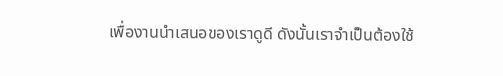เพื่องานนำเสนอของเราดูดี ดังนั้นเราจำเป็นต้องใช้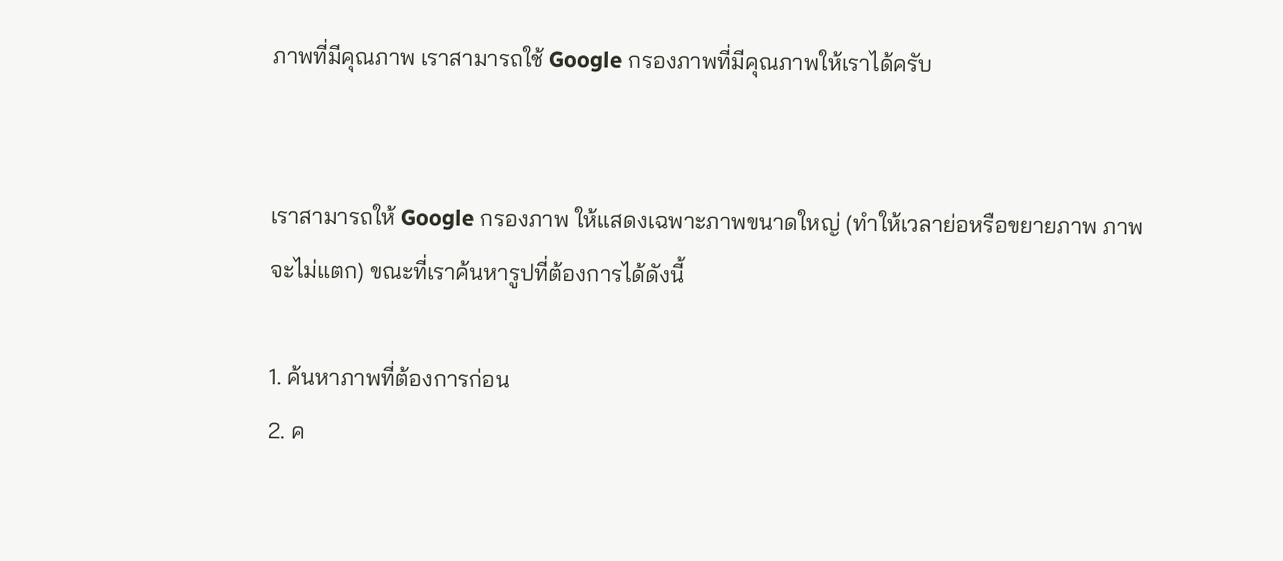ภาพที่มีคุณภาพ เราสามารถใช้ Google กรองภาพที่มีคุณภาพให้เราได้ครับ


เราสามารถให้ Google กรองภาพ ให้แสดงเฉพาะภาพขนาดใหญ่ (ทำให้เวลาย่อหรือขยายภาพ ภาพจะไม่แตก) ขณะที่เราค้นหารูปที่ต้องการได้ดังนี้

1. ค้นหาภาพที่ต้องการก่อน
2. ค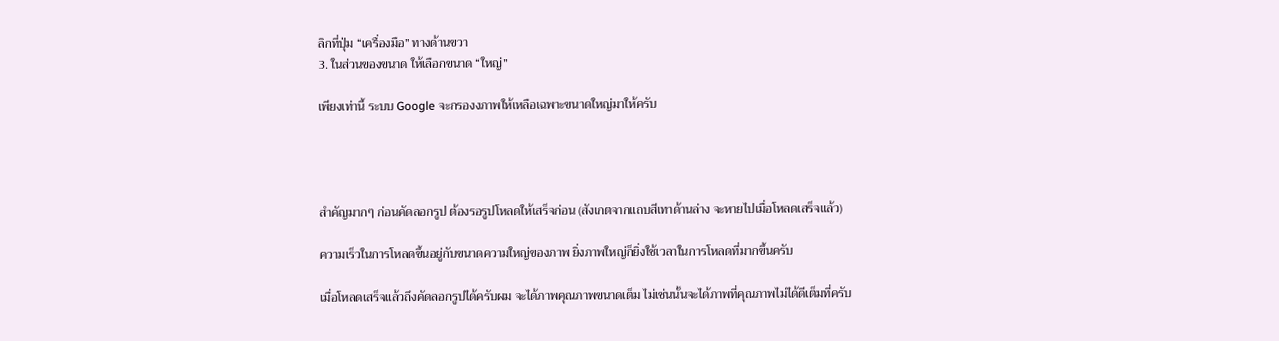ลิกที่ปุ่ม “เครื่องมือ” ทางด้านขวา
3. ในส่วนของขนาด ให้เลือกขนาด “ใหญ่”

เพียงเท่านี้ ระบบ Google จะกรองงภาพให้เหลือเฉพาะขนาดใหญ่มาให้ครับ




สำคัญมากๆ ก่อนคัดลอกรูป ต้องรอรูปโหลดให้เสร็จก่อน (สังเกตจากแถบสีเทาด้านล่าง จะหายไปเมื่อโหลดเสร็จแล้ว)

ความเร็วในการโหลดขึ้นอยู่กับขนาดความใหญ่ของภาพ ยิ่งภาพใหญ่ก็ยิ่งใช้เวลาในการโหลดที่มากขึ้นครับ

เมื่อโหลดเสร็จแล้วถึงคัดลอกรูปได้ครับผม จะได้ภาพคุณภาพขนาดเต็ม ไม่เช่นนั้นจะได้ภาพที่คุณภาพไม่ได้ดีเต็มที่ครับ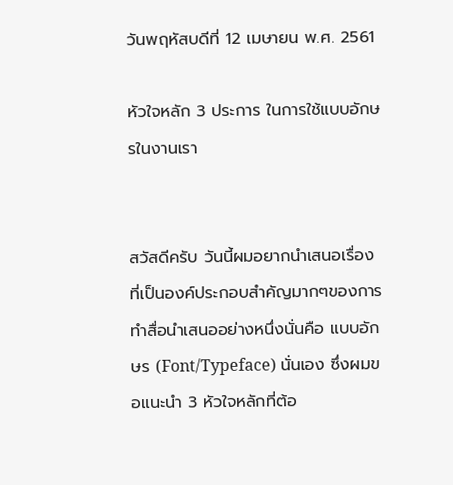วันพฤหัสบดีที่ 12 เมษายน พ.ศ. 2561

หัวใจหลัก 3 ประการ ในการใช้แบบอักษรในงานเรา


สวัสดีครับ วันนี้ผมอยากนำเสนอเรื่องที่เป็นองค์ประกอบสำคัญมากๆของการทำสื่อนำเสนออย่างหนึ่งนั่นคือ แบบอักษร (Font/Typeface) นั่นเอง ซึ่งผมขอแนะนำ 3 หัวใจหลักที่ต้อ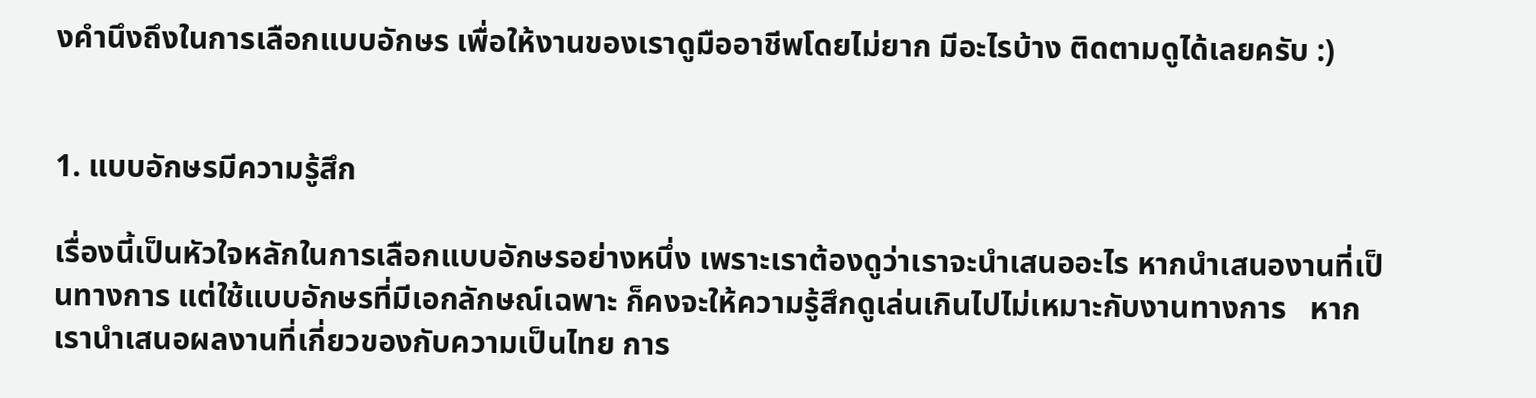งคำนึงถึงในการเลือกแบบอักษร เพื่อให้งานของเราดูมืออาชีพโดยไม่ยาก มีอะไรบ้าง ติดตามดูได้เลยครับ :)


1. แบบอักษรมีความรู้สึก

เรื่องนี้เป็นหัวใจหลักในการเลือกแบบอักษรอย่างหนึ่ง เพราะเราต้องดูว่าเราจะนำเสนออะไร หากนำเสนองานที่เป็นทางการ แต่ใช้แบบอักษรที่มีเอกลักษณ์เฉพาะ ก็คงจะให้ความรู้สึกดูเล่นเกินไปไม่เหมาะกับงานทางการ   หากเรานำเสนอผลงานที่เกี่ยวของกับความเป็นไทย การ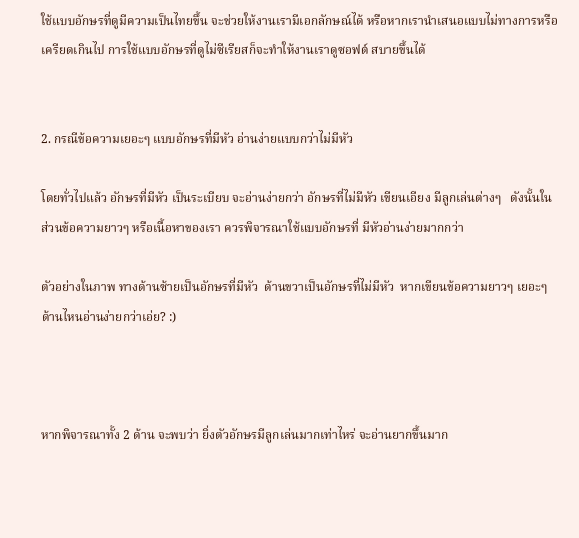ใช้แบบอักษรที่ดูมีความเป็นไทยขึ้น จะช่วยให้งานเรามีเอกลักษณ์ได้ หรือหากเรานำเสนอแบบไม่ทางการหรือเครียดเกินไป การใช้แบบอักษรที่ดูไม่ซีเรียสก็จะทำให้งานเราดูซอฟต์ สบายขึ้นได้


2. กรณีข้อความเยอะๆ แบบอักษรที่มีหัว อ่านง่ายแบบกว่าไม่มีหัว

โดยทั่วไปแล้ว อักษรที่มีหัว เป็นระเบียบ จะอ่านง่ายกว่า อักษรที่ไม่มีหัว เขียนเอียง มีลูกเล่นต่างๆ   ดังนั้นในส่วนข้อความยาวๆ หรือเนื้อหาของเรา ควรพิจารณาใช้แบบอักษรที่ มีหัวอ่านง่ายมากกว่า

ตัวอย่างในภาพ ทางด้านซ้ายเป็นอักษรที่มีหัว  ด้านขวาเป็นอักษรที่ไม่มีหัว  หากเขียนข้อความยาวๆ เยอะๆ ด้านไหนอ่านง่ายกว่าเอ่ย? :)



หากพิจารณาทั้ง 2 ด้าน จะพบว่า ยิ่งตัวอักษรมีลูกเล่นมากเท่าไหร่ จะอ่านยากขึ้นมาก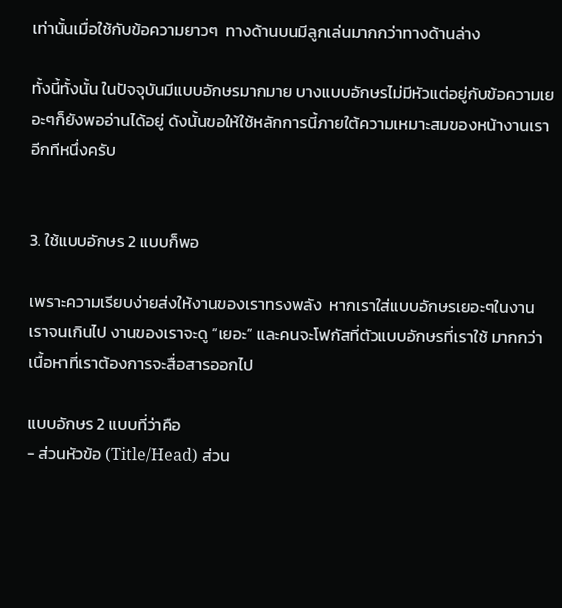เท่านั้นเมื่อใช้กับข้อความยาวๆ  ทางด้านบนมีลูกเล่นมากกว่าทางด้านล่าง

ทั้งนี้ทั้งนั้น ในปัจจุบันมีแบบอักษรมากมาย บางแบบอักษรไม่มีหัวแต่อยู่กับข้อความเยอะๆก็ยังพออ่านได้อยู่ ดังนั้นขอให้ใช้หลักการนี้ภายใต้ความเหมาะสมของหน้างานเราอีกทีหนึ่งครับ


3. ใช้แบบอักษร 2 แบบก็พอ

เพราะความเรียบง่ายส่งให้งานของเราทรงพลัง  หากเราใส่แบบอักษรเยอะๆในงานเราจนเกินไป งานของเราจะดู “เยอะ” และคนจะโฟกัสที่ตัวแบบอักษรที่เราใช้ มากกว่า เนื้อหาที่เราต้องการจะสื่อสารออกไป

แบบอักษร 2 แบบที่ว่าคือ
- ส่วนหัวข้อ (Title/Head) ส่วน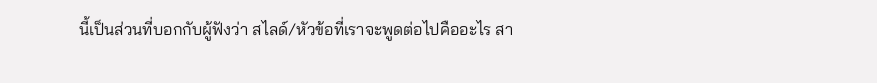นี้เป็นส่วนที่บอกกับผู้ฟังว่า สไลด์/หัวข้อที่เราจะพูดต่อไปคืออะไร สา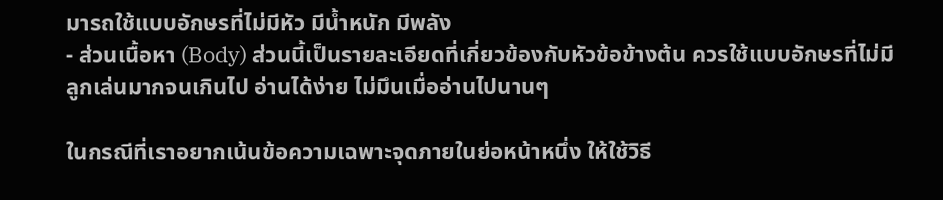มารถใช้แบบอักษรที่ไม่มีหัว มีน้ำหนัก มีพลัง
- ส่วนเนื้อหา (Body) ส่วนนี้เป็นรายละเอียดที่เกี่ยวข้องกับหัวข้อข้างต้น ควรใช้แบบอักษรที่ไม่มีลูกเล่นมากจนเกินไป อ่านได้ง่าย ไม่มึนเมื่ออ่านไปนานๆ

ในกรณีที่เราอยากเน้นข้อความเฉพาะจุดภายในย่อหน้าหนึ่ง ให้ใช้วิธี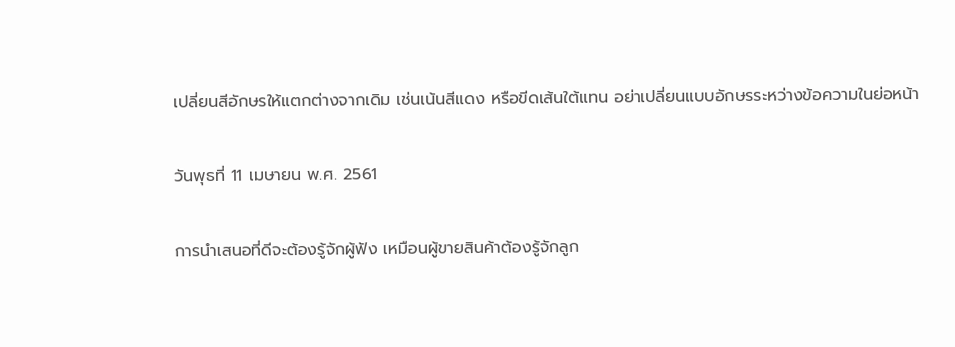เปลี่ยนสีอักษรให้แตกต่างจากเดิม เช่นเน้นสีแดง หรือขีดเส้นใต้แทน อย่าเปลี่ยนแบบอักษรระหว่างข้อความในย่อหน้า

วันพุธที่ 11 เมษายน พ.ศ. 2561

การนำเสนอที่ดีจะต้องรู้จักผู้ฟัง เหมือนผู้ขายสินค้าต้องรู้จักลูก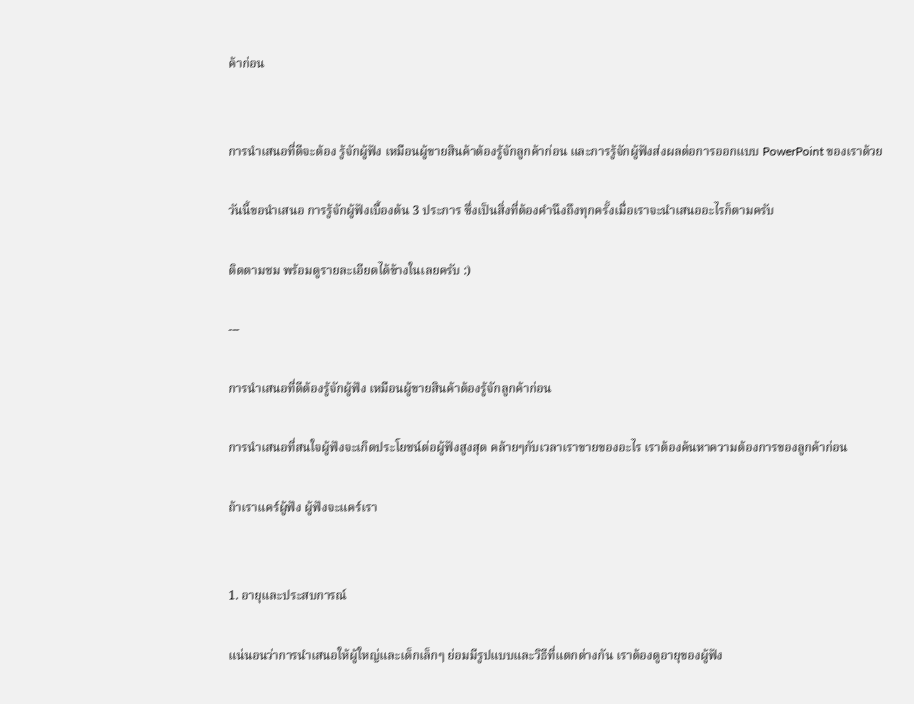ค้าก่อน


การนำเสนอที่ดีจะต้อง รู้จักผู้ฟัง เหมือนผู้ขายสินค้าต้องรู้จักลูกค้าก่อน และการรู้จักผู้ฟังส่งผลต่อการออกแบบ PowerPoint ของเราด้วย

วันนี้ขอนำเสนอ การรู้จักผู้ฟังเบื้องต้น 3 ประการ ซึ่งเป็นสิ่งที่ต้องคำนึงถึงทุกครั้งเมื่อเราจะนำเสนออะไรก็ตามครับ

ติดตามชม พร้อมดูรายละเอียดได้ข้างในเลยครับ :)

---

การนำเสนอที่ดีต้องรู้จักผู้ฟัง เหมือนผู้ขายสินค้าต้องรู้จักลูกค้าก่อน

การนำเสนอที่สนใจผู้ฟังจะเกิดประโยชน์ต่อผู้ฟังสูงสุด คล้ายๆกับเวลาเราขายของอะไร เราต้องค้นหาความต้องการของลูกค้าก่อน

ถ้าเราแคร์ผู้ฟัง ผู้ฟังจะแคร์เรา


1. อายุและประสบการณ์

แน่นอนว่าการนำเสนอให้ผู้ใหญ่และเด็กเล็กๆ ย่อมมีรูปแบบและวิธีที่แตกต่างกัน เราต้องดูอายุของผู้ฟัง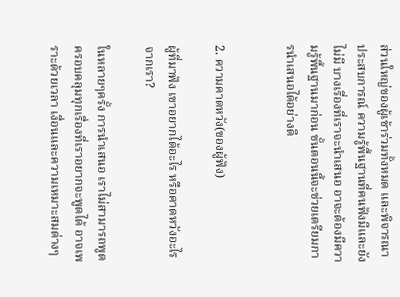ส่วนใหญ่ของผู้เข้าร่วมทั้งหมด และพิจารณาประสบการณ์ ความรู้พื้นฐานที่คนฟังมีและยังไม่มี บางเรื่องที่เราจะนำเสนอ อาจะต้องมีความรู้พื้นฐานมาก่อน ขั้นตอนนี้จะช่วยเตรียมการนำเสนอได้อย่างดี


2. ความคาดหวัง(ของผู้ฟัง)

ผู้ที่มาฟัง เขาอยากได้อะไร หรือคาดหวังอะไรจากเรา?

ในหลายๆครั้ง การนำเสนอ เราไม่สามารถพูดครอบคลุมทุกเรื่องที่เราอยากจะพูดได้ อาจเพราะด้วยเวลา เงื่อนและความเหมาะสมต่างๆ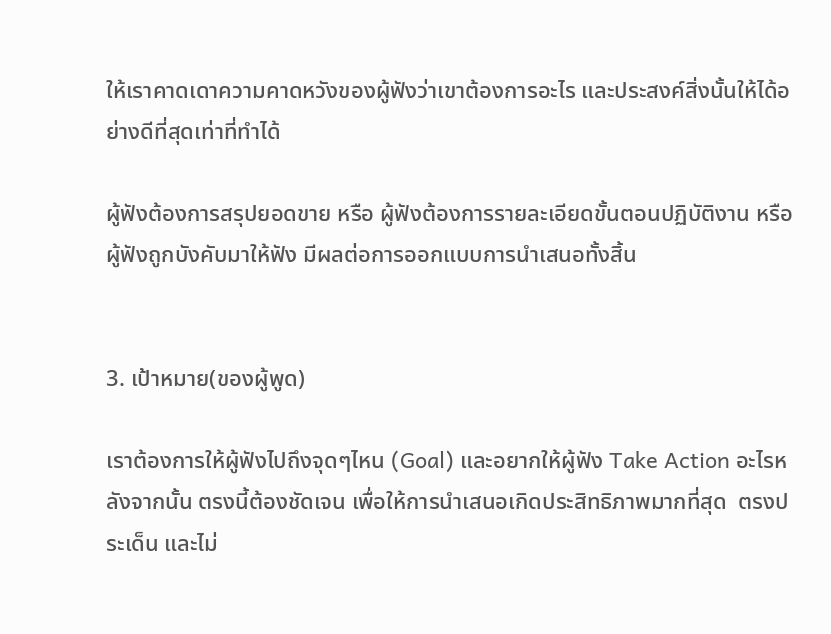ให้เราคาดเดาความคาดหวังของผู้ฟังว่าเขาต้องการอะไร และประสงค์สิ่งนั้นให้ได้อย่างดีที่สุดเท่าที่ทำได้

ผู้ฟังต้องการสรุปยอดขาย หรือ ผู้ฟังต้องการรายละเอียดขั้นตอนปฏิบัติงาน หรือผู้ฟังถูกบังคับมาให้ฟัง มีผลต่อการออกแบบการนำเสนอทั้งสิ้น


3. เป้าหมาย(ของผู้พูด)

เราต้องการให้ผู้ฟังไปถึงจุดๆไหน (Goal) และอยากให้ผู้ฟัง Take Action อะไรหลังจากนั้น ตรงนี้ต้องชัดเจน เพื่อให้การนำเสนอเกิดประสิทธิภาพมากที่สุด  ตรงประเด็น และไม่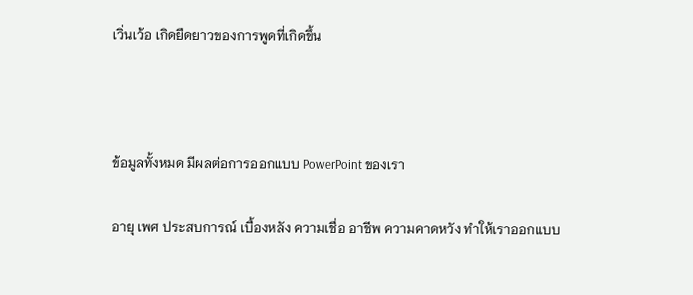เวิ่นเว้อ เกิดยืดยาวของการพูดที่เกิดขึ้น



ข้อมูลทั้งหมด มีผลต่อการออกแบบ PowerPoint ของเรา

อายุ เพศ ประสบการณ์ เบื้องหลัง ความเชื่อ อาชีพ ความคาดหวัง ทำให้เราออกแบบ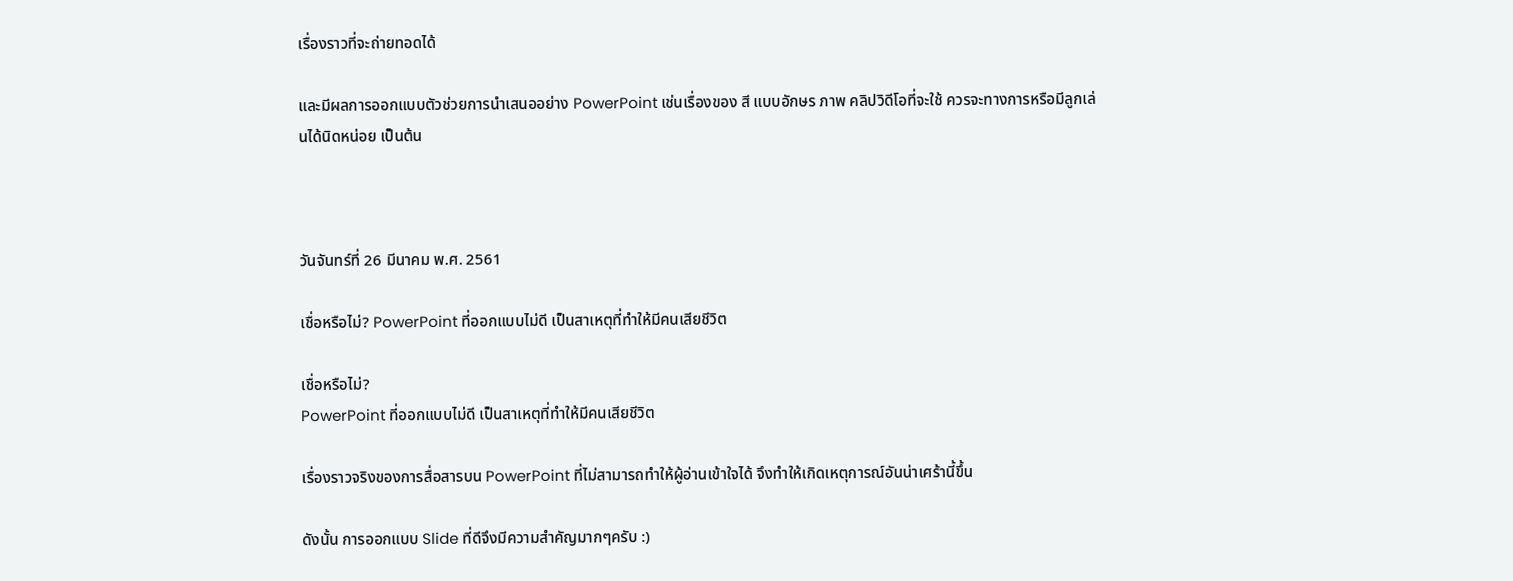เรื่องราวที่จะถ่ายทอดได้

และมีผลการออกแบบตัวช่วยการนำเสนออย่าง PowerPoint เช่นเรื่องของ สี แบบอักษร ภาพ คลิปวิดีโอที่จะใช้ ควรจะทางการหรือมีลูกเล่นได้นิดหน่อย เป็นต้น



วันจันทร์ที่ 26 มีนาคม พ.ศ. 2561

เชื่อหรือไม่? PowerPoint ที่ออกแบบไม่ดี เป็นสาเหตุที่ทำให้มีคนเสียชีวิต

เชื่อหรือไม่?
PowerPoint ที่ออกแบบไม่ดี เป็นสาเหตุที่ทำให้มีคนเสียชีวิต

เรื่องราวจริงของการสื่อสารบน PowerPoint ที่ไม่สามารถทำให้ผู้อ่านเข้าใจได้ จึงทำให้เกิดเหตุการณ์อันน่าเศร้านี้ขึ้น

ดังนั้น การออกแบบ Slide ที่ดีจึงมีความสำคัญมากๆครับ :)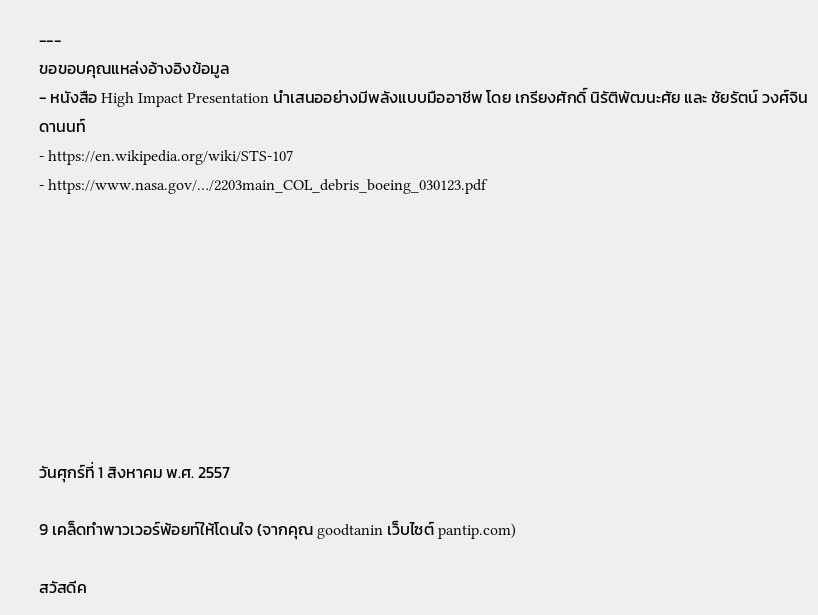---
ขอขอบคุณแหล่งอ้างอิงข้อมูล
- หนังสือ High Impact Presentation นำเสนออย่างมีพลังแบบมืออาชีพ โดย เกรียงศักดิ์ นิรัติพัฒนะศัย และ ชัยรัตน์ วงศ์จินดานนท์
- https://en.wikipedia.org/wiki/STS-107
- https://www.nasa.gov/…/2203main_COL_debris_boeing_030123.pdf









วันศุกร์ที่ 1 สิงหาคม พ.ศ. 2557

9 เคล็ดทำพาวเวอร์พ้อยท์ให้โดนใจ (จากคุณ goodtanin เว็บไซต์ pantip.com)

สวัสดีค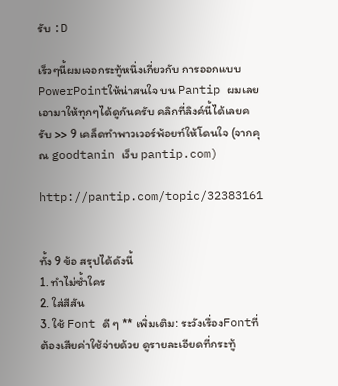รับ :D

เร็วๆนี้ผมเจอกระทู้หนึ่งเกี่ยวกับ การออกแบบPowerPointให้น่าสนใจ บน Pantip ผมเลยเอามาให้ทุกๆได้ดูกันครับ คลิกที่ลิงค์นี้ได้เลยครับ >> 9 เคล็ดทำพาวเวอร์พ้อยท์ให้โดนใจ (จากคุณ goodtanin เว็บ pantip.com)

http://pantip.com/topic/32383161


ทั้ง 9 ข้อ สรุปได้ดังนี้
1. ทำไม่ซ้ำใคร
2. ใส่สีสัน
3. ใช้ Font ดี ๆ ** เพิ่มเติม: ระวังเรื่องFontที่ต้องเสียค่าใช้จ่ายด้วย ดูรายละเอียดที่กระทู้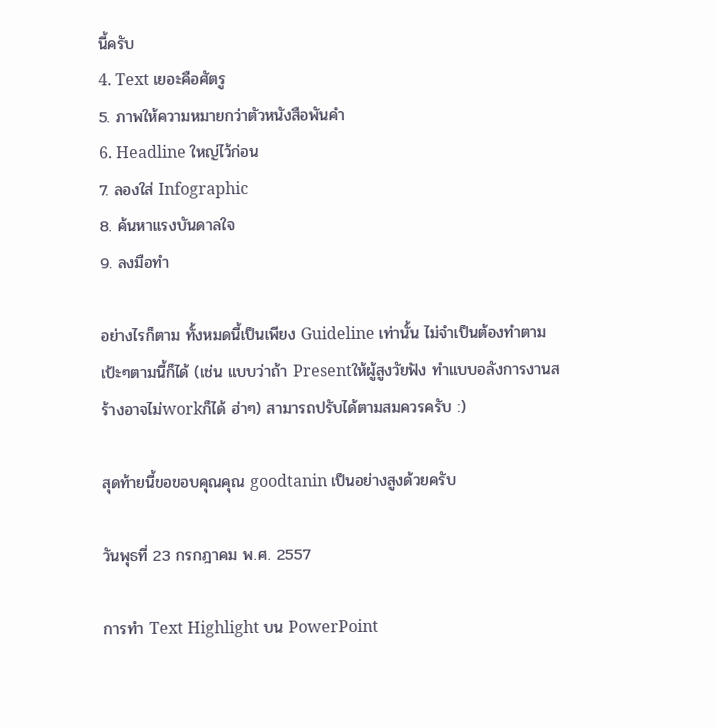นี้ครับ
4. Text เยอะคือศัตรู
5. ภาพให้ความหมายกว่าตัวหนังสือพันคำ
6. Headline ใหญ่ไว้ก่อน
7. ลองใส่ Infographic
8. ค้นหาแรงบันดาลใจ
9. ลงมือทำ

อย่างไรก็ตาม ทั้งหมดนี้เป็นเพียง Guideline เท่านั้น ไม่จำเป็นต้องทำตามเป้ะๆตามนี้ก็ได้ (เช่น แบบว่าถ้า Presentให้ผู้สูงวัยฟัง ทำแบบอลังการงานสร้างอาจไม่workก็ได้ ฮ่าๆ) สามารถปรับได้ตามสมควรครับ :)

สุดท้ายนี้ขอขอบคุณคุณ goodtanin เป็นอย่างสูงด้วยครับ

วันพุธที่ 23 กรกฎาคม พ.ศ. 2557

การทำ Text Highlight บน PowerPoint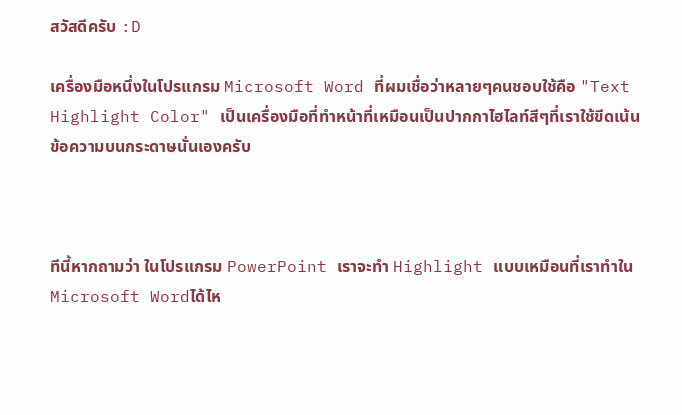สวัสดีครับ :D

เครื่องมือหนึ่งในโปรแกรม Microsoft Word ที่ผมเชื่อว่าหลายๆคนชอบใช้คือ "Text Highlight Color" เป็นเครื่องมือที่ทำหน้าที่เหมือนเป็นปากกาไฮไลท์สีๆที่เราใช้ขีดเน้นข้อความบนกระดาษนั่นเองครับ



ทีนี้หากถามว่า ในโปรแกรม PowerPoint เราจะทำ Highlight แบบเหมือนที่เราทำใน Microsoft Wordได้ไห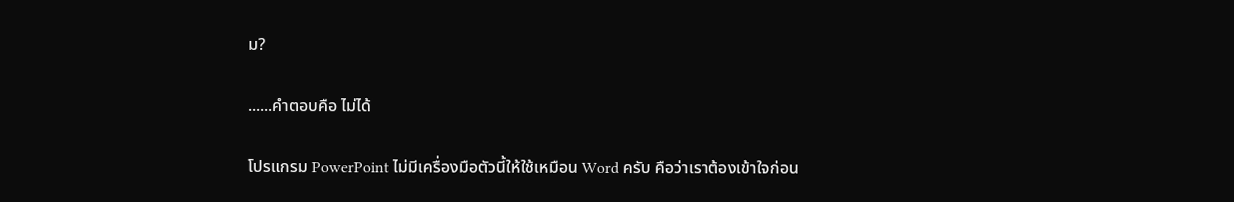ม?

......คำตอบคือ ไม่ได้

โปรแกรม PowerPoint ไม่มีเครื่องมือตัวนี้ให้ใช้เหมือน Word ครับ คือว่าเราต้องเข้าใจก่อน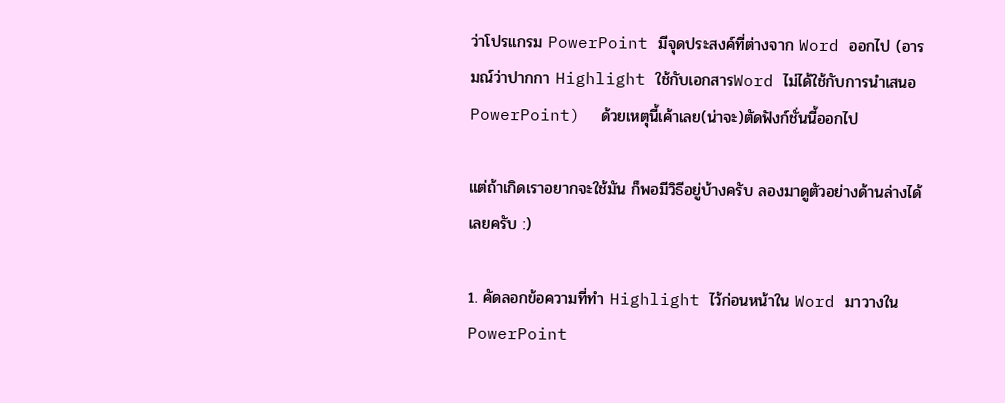ว่าโปรแกรม PowerPoint มีจุดประสงค์ที่ต่างจาก Word ออกไป (อารมณ์ว่าปากกา Highlight ใช้กับเอกสารWord ไม่ได้ใช้กับการนำเสนอPowerPoint)  ด้วยเหตุนี้เค้าเลย(น่าจะ)ตัดฟังก์ชั่นนี้ออกไป

แต่ถ้าเกิดเราอยากจะใช้มัน ก็พอมีวิธีอยู่บ้างครับ ลองมาดูตัวอย่างด้านล่างได้เลยครับ :)

1. คัดลอกข้อความที่ทำ Highlight ไว้ก่อนหน้าใน Word มาวางใน PowerPoint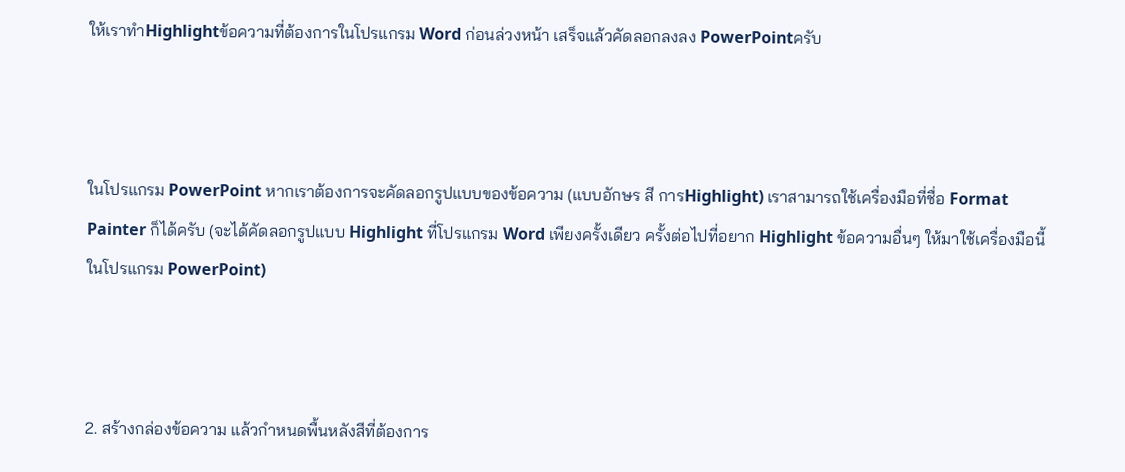ให้เราทำHighlightข้อความที่ต้องการในโปรแกรม Word ก่อนล่วงหน้า เสร็จแล้วคัดลอกลงลง PowerPointครับ



ในโปรแกรม PowerPoint หากเราต้องการจะคัดลอกรูปแบบของข้อความ (แบบอักษร สี การHighlight) เราสามารถใช้เครื่องมือที่ชื่อ Format Painter ก็ได้ครับ (จะได้คัดลอกรูปแบบ Highlight ที่โปรแกรม Word เพียงครั้งเดียว ครั้งต่อไปที่อยาก Highlight ข้อความอื่นๆ ให้มาใช้เครื่องมือนี้ในโปรแกรม PowerPoint)



2. สร้างกล่องข้อความ แล้วกำหนดพื้นหลังสีที่ต้องการ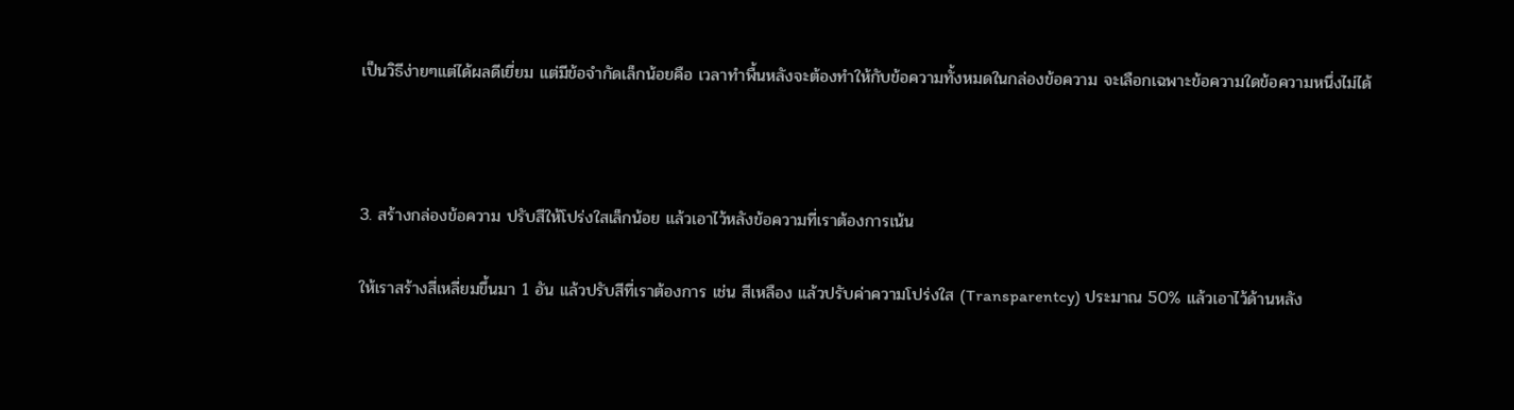เป็นวิธีง่ายๆแต่ได้ผลดีเยี่ยม แต่มีข้อจำกัดเล็กน้อยคือ เวลาทำพื้นหลังจะต้องทำให้กับข้อความทั้งหมดในกล่องข้อความ จะเลือกเฉพาะข้อความใดข้อความหนึ่งไม่ได้



3. สร้างกล่องข้อความ ปรับสีให้โปร่งใสเล็กน้อย แล้วเอาไว้หลังข้อความที่เราต้องการเน้น

ให้เราสร้างสี่เหลี่ยมขึ้นมา 1 อัน แล้วปรับสีที่เราต้องการ เช่น สีเหลือง แล้วปรับค่าความโปร่งใส (Transparentcy) ประมาณ 50% แล้วเอาไว้ด้านหลัง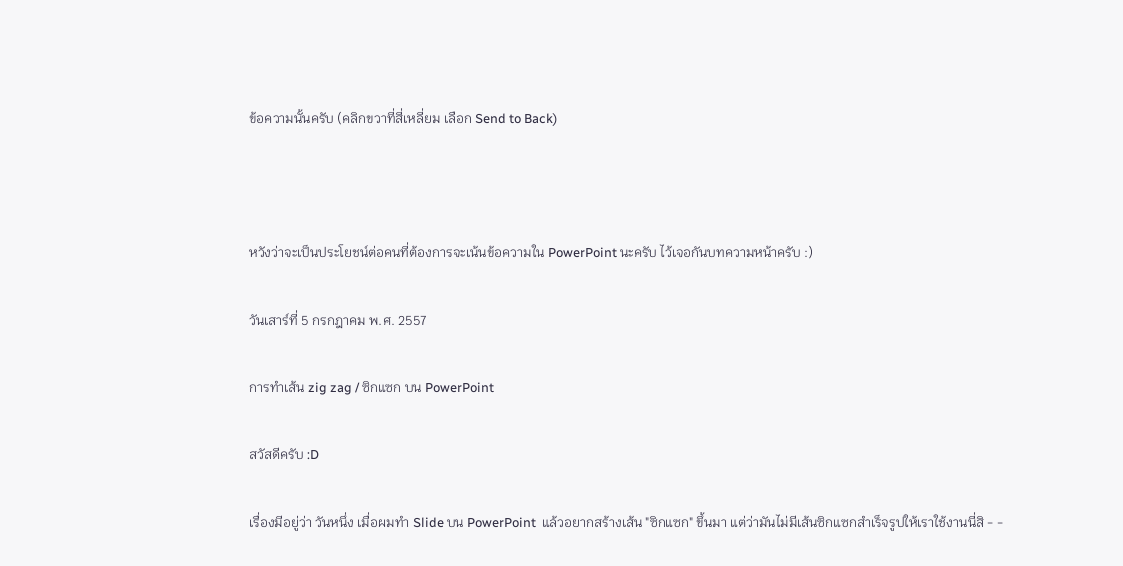ข้อความนั้นครับ (คลิกขวาที่สี่เหลี่ยม เลือก Send to Back)



หวังว่าจะเป็นประโยชน์ต่อคนที่ต้องการจะเน้นข้อความใน PowerPoint นะครับ ไว้เจอกันบทความหน้าครับ :)

วันเสาร์ที่ 5 กรกฎาคม พ.ศ. 2557

การทำเส้น zig zag / ซิกแซก บน PowerPoint

สวัสดีครับ :D

เรื่องมีอยู่ว่า วันหนึ่ง เมื่อผมทำ Slide บน PowerPoint  แล้วอยากสร้างเส้น "ซิกแซก" ขึ้นมา แต่ว่ามันไม่มีเส้นซิกแซกสำเร็จรูปให้เราใช้งานนี่สิ - -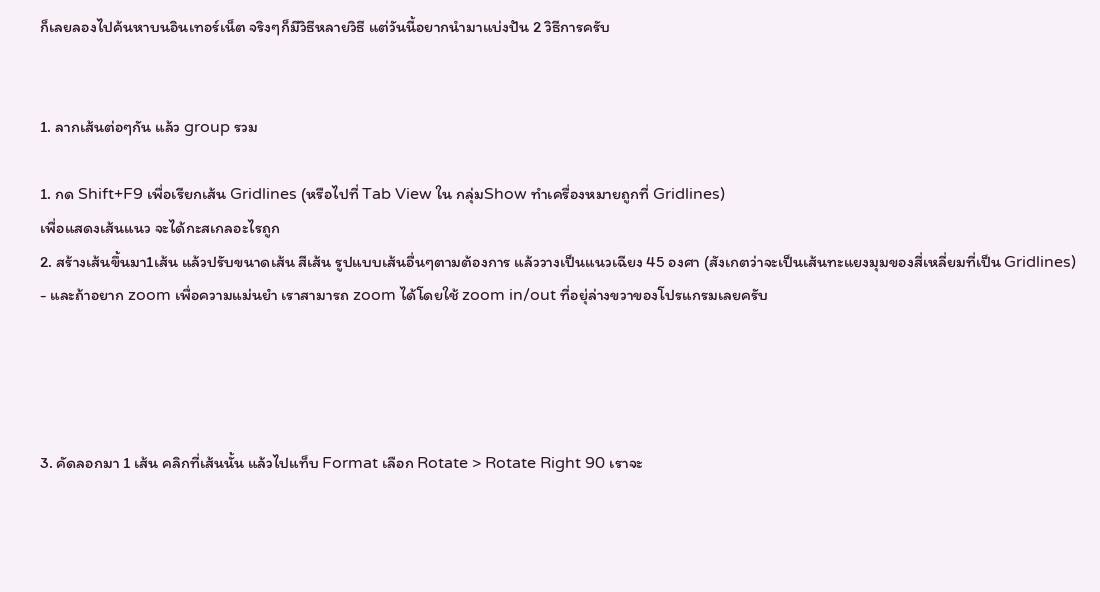ก็เลยลองไปค้นหาบนอินเทอร์เน็ต จริงๆก็มีวิธีหลายวิธี แต่วันนี้อยากนำมาแบ่งปัน 2 วิธีการครับ


1. ลากเส้นต่อๆกัน แล้ว group รวม

1. กด Shift+F9 เพื่อเรียกเส้น Gridlines (หรือไปที่ Tab View ใน กลุ่มShow ทำเครื่องหมายถูกที่ Gridlines)
เพื่อแสดงเส้นแนว จะได้กะสเกลอะไรถูก
2. สร้างเส้นขึ้นมา1เส้น แล้วปรับขนาดเส้น สีเส้น รูปแบบเส้นอื่นๆตามต้องการ แล้ววางเป็นแนวเฉียง 45 องศา (สังเกตว่าจะเป็นเส้นทะแยงมุมของสี่เหลี่ยมที่เป็น Gridlines)
- และถ้าอยาก zoom เพื่อความแม่นยำ เราสามารถ zoom ได้โดยใช้ zoom in/out ที่อยุ่ล่างขวาของโปรแกรมเลยครับ




3. คัดลอกมา 1 เส้น คลิกที่เส้นนั้น แล้วไปแท็บ Format เลือก Rotate > Rotate Right 90 เราจะ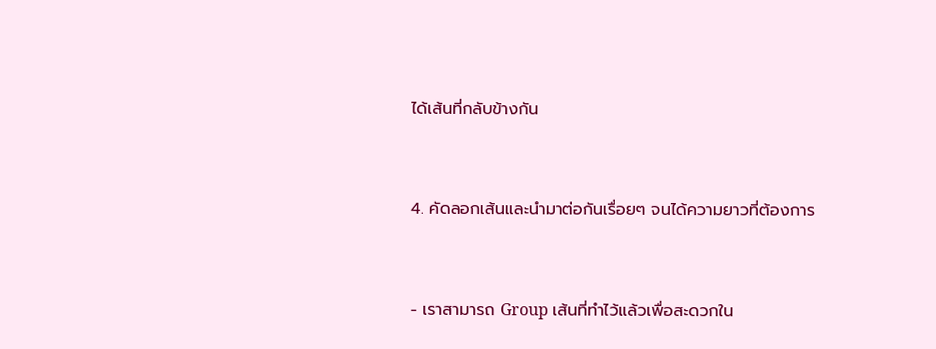ได้เส้นที่กลับข้างกัน



4. คัดลอกเส้นและนำมาต่อกันเรื่อยๆ จนได้ความยาวที่ต้องการ



- เราสามารถ Group เส้นที่ทำไว้แล้วเพื่อสะดวกใน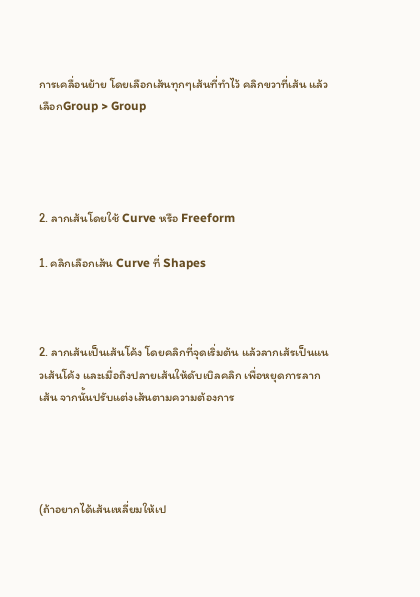การเคลื่อนย้าย โดยเลือกเส้นทุกๆเส้นที่ทำไว้ คลิกขวาที่เส้น แล้วเลือกGroup > Group




2. ลากเส้นโดยใช้ Curve หรือ Freeform

1. คลิกเลือกเส้น Curve ที่ Shapes



2. ลากเส้นเป็นเส้นโค้ง โดยคลิกที่จุดเริ่มต้น แล้วลากเส้รเป็นแนวเส้นโค้ง และเมื่อถึงปลายเส้นให้ดับเบิลคลิก เพื่อหยุดการลากเส้น จากนั้นปรับแต่งเส้นตามความต้องการ




(ถ้าอยากได้เส้นเหลี่ยมให้เป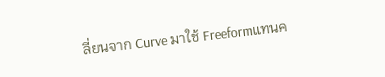ลี่ยนจาก Curve มาใช้ Freeformแทนค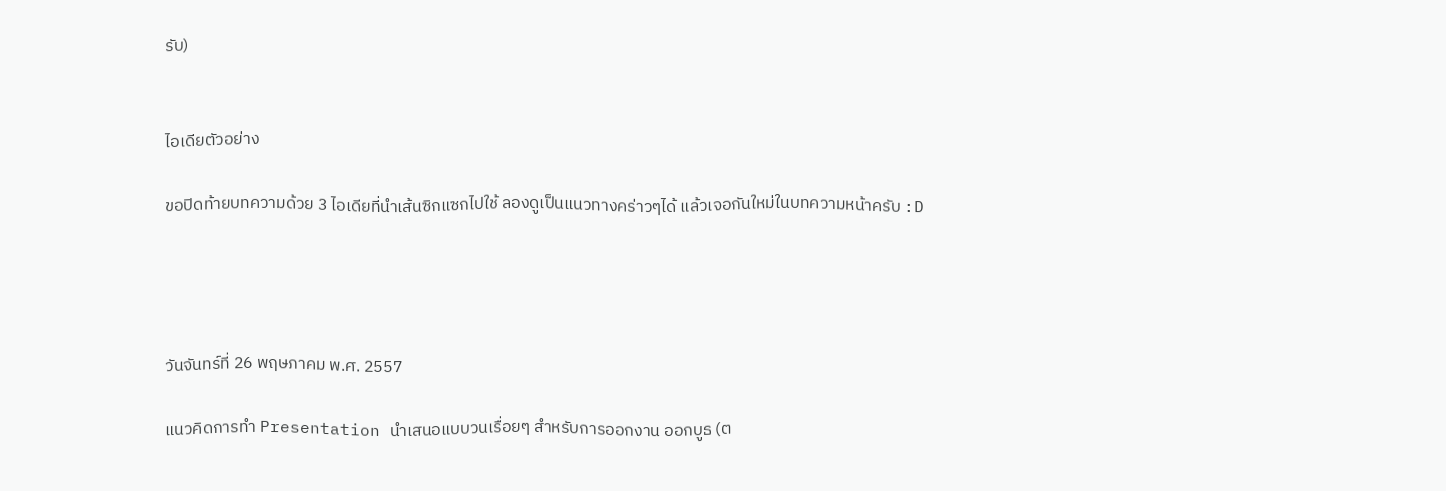รับ)


ไอเดียตัวอย่าง

ขอปิดท้ายบทความด้วย 3 ไอเดียที่นำเส้นซิกแซกไปใช้ ลองดูเป็นแนวทางคร่าวๆได้ แล้วเจอกันใหม่ในบทความหน้าครับ :D




วันจันทร์ที่ 26 พฤษภาคม พ.ศ. 2557

แนวคิดการทำ Presentation นำเสนอแบบวนเรื่อยๆ สำหรับการออกงาน ออกบูธ (ต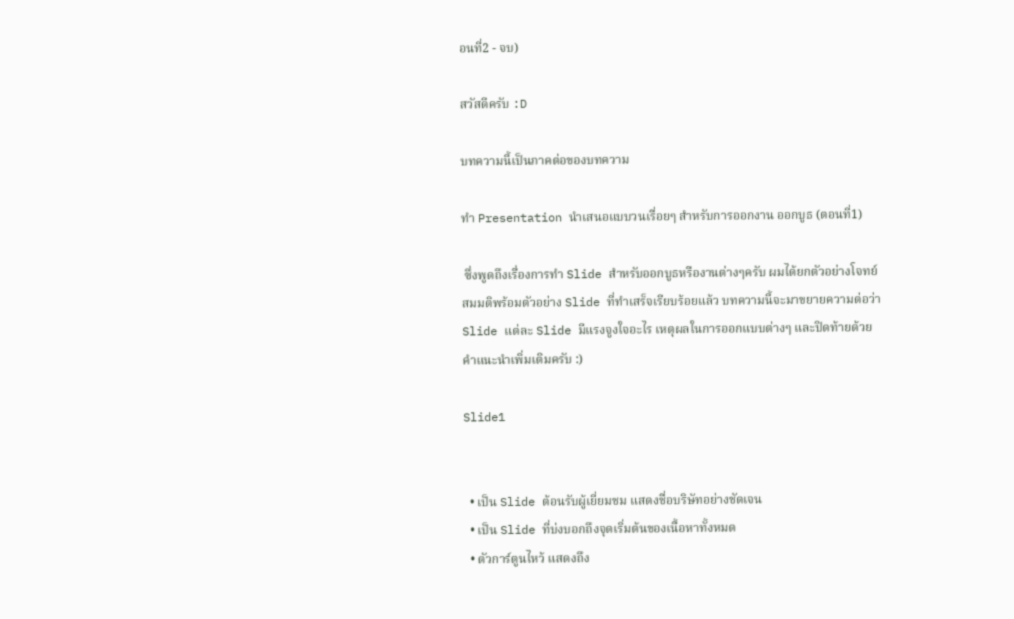อนที่2 - จบ)

สวัสดีครับ :D

บทความนี้เป็นภาคต่อของบทความ

ทำ Presentation นำเสนอแบบวนเรื่อยๆ สำหรับการออกงาน ออกบูธ (ตอนที่1)

 ซึ่งพูดถึงเรื่องการทำ Slide สำหรับออกบูธหรืองานต่างๆครับ ผมได้ยกตัวอย่างโจทย์สมมติพร้อมตัวอย่าง Slide ที่ทำเสร็จเรียบร้อยแล้ว บทความนี้จะมาขยายความต่อว่า Slide แต่ละ Slide มีแรงจูงใจอะไร เหตุผลในการออกแบบต่างๆ และปิดท้ายด้วย คำแนะนำเพิ่มเติมครับ :)

Slide1


  • เป็น Slide ต้อนรับผู้เยี่ยมชม แสดงชื่อบริษัทอย่างชัดเจน
  • เป็น Slide ที่บ่งบอกถึงจุดเริ่มต้นของเนื้อหาทั้งหมด
  • ตัวการ์ตูนไหว้ แสดงถึง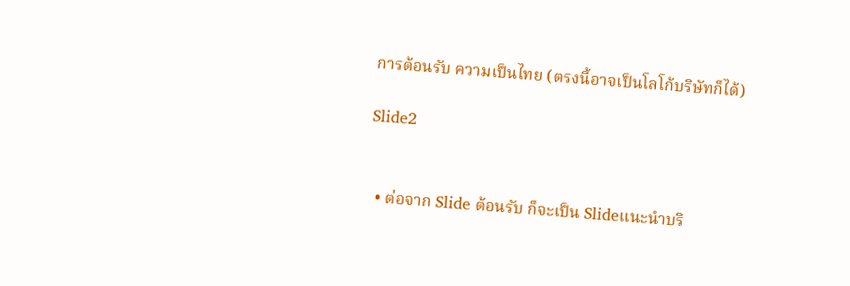การต้อนรับ ความเป็นไทย (ตรงนี้อาจเป็นโลโก้บริษัทก็ได้)

Slide2


  • ต่อจาก Slide ต้อนรับ ก็จะเป็น Slideแนะนำบริ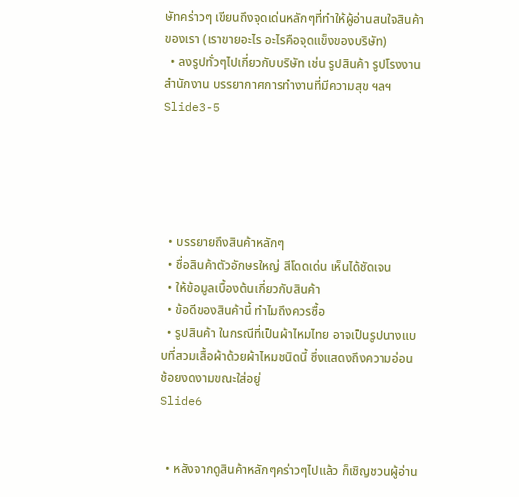ษัทคร่าวๆ เขียนถึงจุดเด่นหลักๆที่ทำให้ผู้อ่านสนใจสินค้าของเรา (เราขายอะไร อะไรคือจุดแข็งของบริษัท)
  • ลงรูปทั่วๆไปเกี่ยวกับบริษัท เช่น รูปสินค้า รูปโรงงาน สำนักงาน บรรยากาศการทำงานที่มีความสุข ฯลฯ
Slide3-5





  • บรรยายถึงสินค้าหลักๆ
  • ชื่อสินค้าตัวอักษรใหญ่ สีโดดเด่น เห็นได้ชัดเจน
  • ให้ข้อมูลเบื้องต้นเกี่ยวกับสินค้า
  • ข้อดีของสินค้านี้ ทำไมถึงควรซื้อ
  • รูปสินค้า ในกรณีที่เป็นผ้าไหมไทย อาจเป็นรูปนางแบบที่สวมเสื้อผ้าด้วยผ้าไหมชนิดนี้ ซึ่งแสดงถึงความอ่อนช้อยงดงามขณะใส่อยู่
Slide6


  • หลังจากดูสินค้าหลักๆคร่าวๆไปแล้ว ก็เชิญชวนผู้อ่าน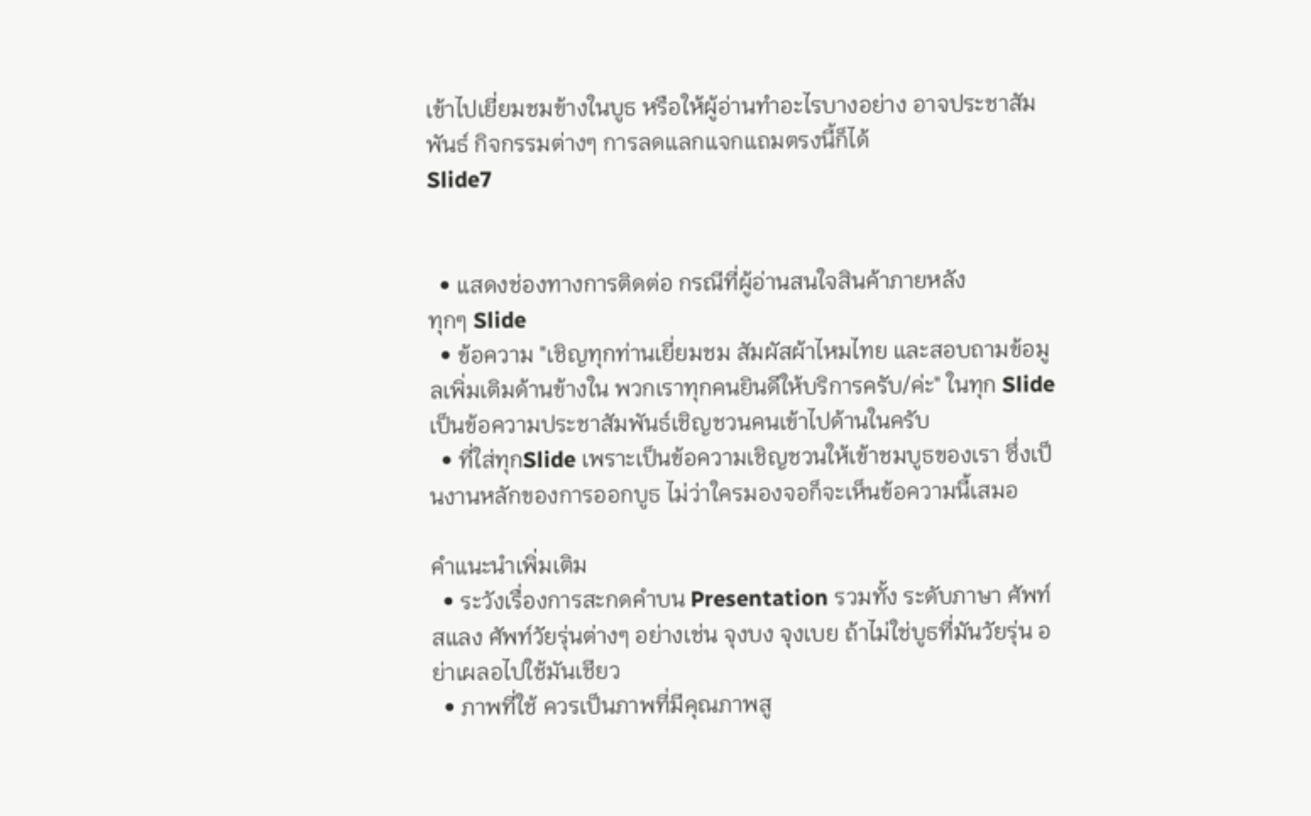เข้าไปเยี่ยมชมข้างในบูธ หรือให้ผู้อ่านทำอะไรบางอย่าง อาจประชาสัมพันธ์ กิจกรรมต่างๆ การลดแลกแจกแถมตรงนี้ก็ได้
Slide7


  • แสดงช่องทางการติดต่อ กรณีที่ผู้อ่านสนใจสินค้าภายหลัง
ทุกๆ Slide
  • ข้อความ "เชิญทุกท่านเยี่ยมชม สัมผัสผ้าไหมไทย และสอบถามข้อมูลเพิ่มเติมด้านข้างใน พวกเราทุกคนยินดีให้บริการครับ/ค่ะ" ในทุก Slide เป็นข้อความประชาสัมพันธ์เชิญชวนคนเข้าไปด้านในครับ
  • ที่ใส่ทุกSlide เพราะเป็นข้อความเชิญชวนให้เข้าชมบูธของเรา ซึ่งเป็นงานหลักของการออกบูธ ไม่ว่าใครมองจอก็จะเห็นข้อความนี้เสมอ

คำแนะนำเพิ่มเติม
  • ระวังเรื่องการสะกดคำบน Presentation รวมทั้ง ระดับภาษา ศัพท์สแลง ศัพท์วัยรุ่นต่างๆ อย่างเช่น จุงบง จุงเบย ถ้าไม่ใช่บูธที่มันวัยรุ่น อย่าเผลอไปใช้มันเชียว
  • ภาพที่ใช้ ควรเป็นภาพที่มีคุณภาพสู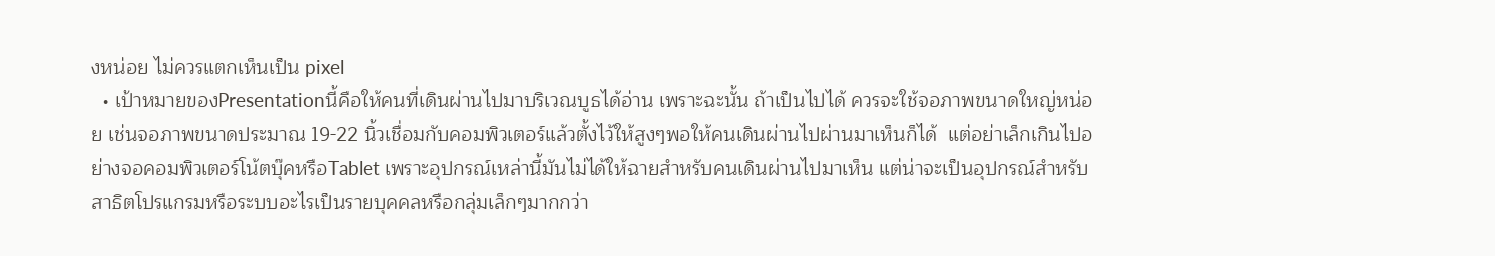งหน่อย ไม่ควรแตกเห็นเป็น pixel
  • เป้าหมายของPresentationนี้คือให้คนที่เดินผ่านไปมาบริเวณบูธได้อ่าน เพราะฉะนั้น ถ้าเป็นไปได้ ควรจะใช้จอภาพขนาดใหญ่หน่อย เช่นจอภาพขนาดประมาณ 19-22 นิ้วเชื่อมกับคอมพิวเตอร์แล้วตั้งไว้ให้สูงๆพอให้คนเดินผ่านไปผ่านมาเห็นก็ได้  แต่อย่าเล็กเกินไปอย่างจอคอมพิวเตอร์โน้ตบุ๊คหรือTablet เพราะอุปกรณ์เหล่านี้มันไม่ได้ให้ฉายสำหรับคนเดินผ่านไปมาเห็น แต่น่าจะเป็นอุปกรณ์สำหรับสาธิตโปรแกรมหรือระบบอะไรเป็นรายบุคคลหรือกลุ่มเล็กๆมากกว่า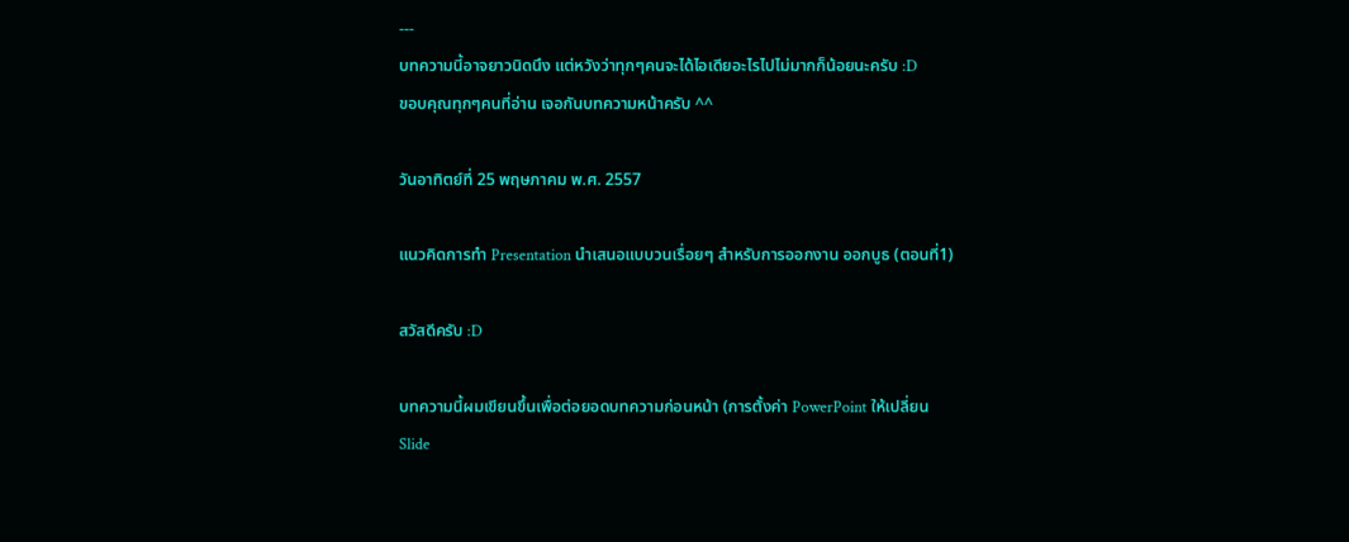---
บทความนี้อาจยาวนิดนึง แต่หวังว่าทุกๆคนจะได้ไอเดียอะไรไปไม่มากก็น้อยนะครับ :D
ขอบคุณทุกๆคนที่อ่าน เจอกันบทความหน้าครับ ^^

วันอาทิตย์ที่ 25 พฤษภาคม พ.ศ. 2557

แนวคิดการทำ Presentation นำเสนอแบบวนเรื่อยๆ สำหรับการออกงาน ออกบูธ (ตอนที่1)

สวัสดีครับ :D

บทความนี้ผมเขียนขึ้นเพื่อต่อยอดบทความก่อนหน้า (การตั้งค่า PowerPoint ให้เปลี่ยน Slide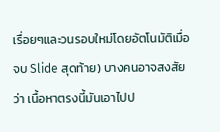เรื่อยๆและวนรอบใหม่โดยอัตโนมัติเมื่อจบ Slide สุดท้าย) บางคนอาจสงสัยว่า เนื้อหาตรงนี้มันเอาไปป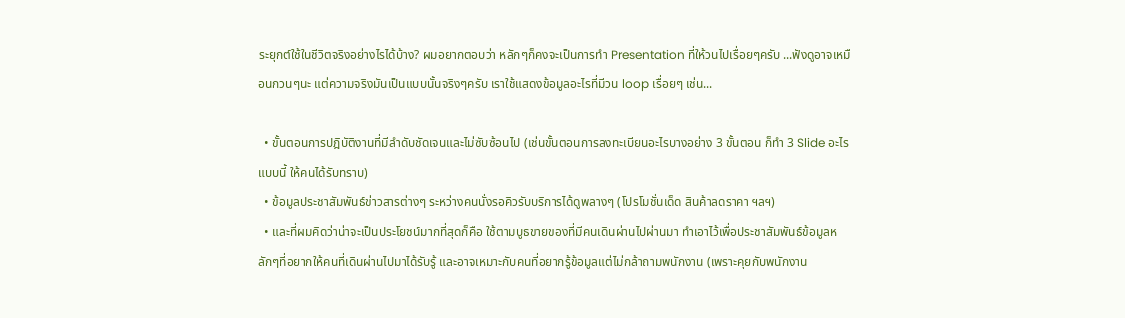ระยุกต์ใช้ในชีวิตจริงอย่างไรได้บ้าง? ผมอยากตอบว่า หลักๆก็คงจะเป็นการทำ Presentation ที่ให้วนไปเรื่อยๆครับ ...ฟังดูอาจเหมือนกวนๆนะ แต่ความจริงมันเป็นแบบนั้นจริงๆครับ เราใช้แสดงข้อมูลอะไรที่มีวน loop เรื่อยๆ เช่น...

  • ขั้นตอนการปฎิบัติงานที่มีลำดับชัดเจนและไม่ซับซ้อนไป (เช่นขั้นตอนการลงทะเบียนอะไรบางอย่าง 3 ขั้นตอน ก็ทำ 3 Slide อะไรแบบนี้ ให้คนได้รับทราบ)
  • ข้อมูลประชาสัมพันธ์ข่าวสารต่างๆ ระหว่างคนนั่งรอคิวรับบริการได้ดูพลางๆ (โปรโมชั่นเด็ด สินค้าลดราคา ฯลฯ)
  • และที่ผมคิดว่าน่าจะเป็นประโยชน์มากที่สุดก็คือ ใช้ตามบูธขายของที่มีคนเดินผ่านไปผ่านมา ทำเอาไว้เพื่อประชาสัมพันธ์ข้อมูลหลักๆที่อยากให้คนที่เดินผ่านไปมาได้รับรู้ และอาจเหมาะกับคนที่อยากรู้ข้อมูลแต่ไม่กล้าถามพนักงาน (เพราะคุยกับพนักงาน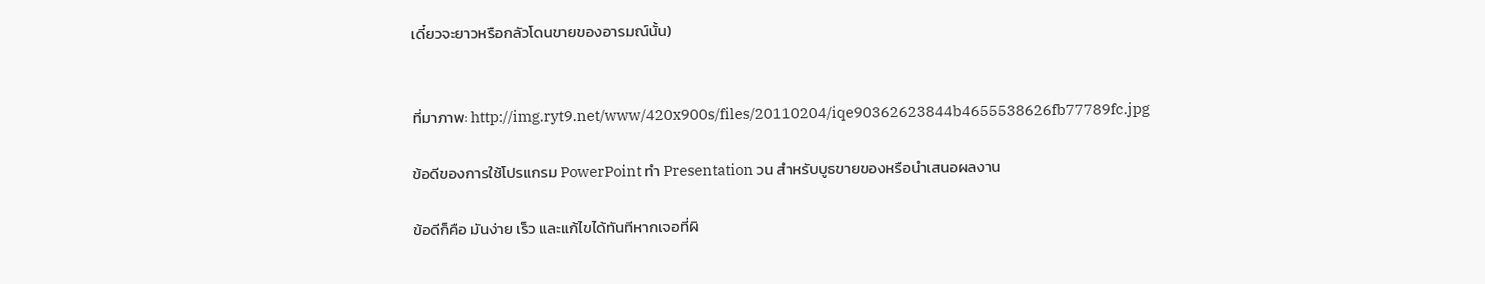เดี๋ยวจะยาวหรือกลัวโดนขายของอารมณ์นั้น)


ที่มาภาพ: http://img.ryt9.net/www/420x900s/files/20110204/iqe90362623844b4655538626fb77789fc.jpg

ข้อดีของการใช้โปรแกรม PowerPoint ทำ Presentation วน สำหรับบูธขายของหรือนำเสนอผลงาน

ข้อดีก็คือ มันง่าย เร็ว และแก้ไขได้ทันทีหากเจอที่ผิ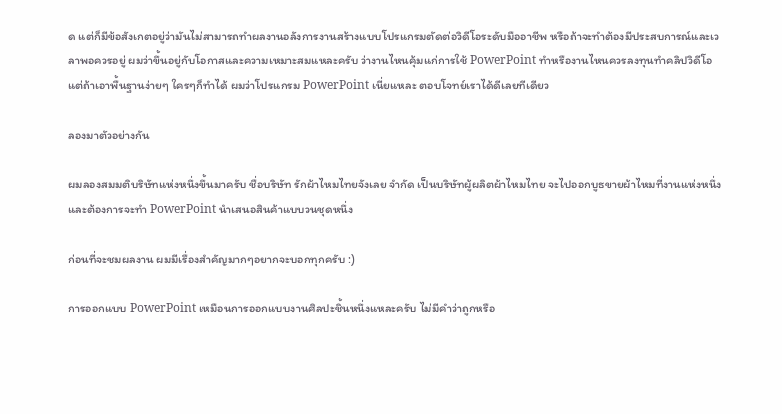ด แต่ก็มีข้อสังเกตอยู่ว่ามันไม่สามารถทำผลงานอลังการงานสร้างแบบโปรแกรมตัดต่อวิดีโอระดับมืออาชีพ หรือถ้าจะทำต้องมีประสบการณ์และเวลาพอควรอยู่ ผมว่าขึ้นอยู่กับโอกาสและความเหมาะสมแหละครับ ว่างานไหนคุ้มแก่การใช้ PowerPoint ทำหรืองานไหนควรลงทุนทำคลิปวิดีโอ แต่ถ้าเอาพื้นฐานง่ายๆ ใครๆก็ทำได้ ผมว่าโปรแกรม PowerPoint เนี่ยแหละ ตอบโจทย์เราได้ดีเลยทีเดียว

ลองมาตัวอย่างกัน

ผมลองสมมติบริษัทแห่งหนึ่งขึ้นมาครับ ชื่อบริษัท รักผ้าไหมไทยจังเลย จำกัด เป็นบริษัทผู้ผลิตผ้าไหมไทย จะไปออกบูธขายผ้าไหมที่งานแห่งหนึ่ง และต้องการจะทำ PowerPoint นำเสนอสินค้าแบบวนชุดหนึ่ง

ก่อนที่จะชมผลงาน ผมมีเรื่องสำคัญมากๆอยากจะบอกทุกครับ :)

การออกแบบ PowerPoint เหมือนการออกแบบงานศิลปะชิ้นหนึ่งแหละครับ ไม่มีคำว่าถูกหรือ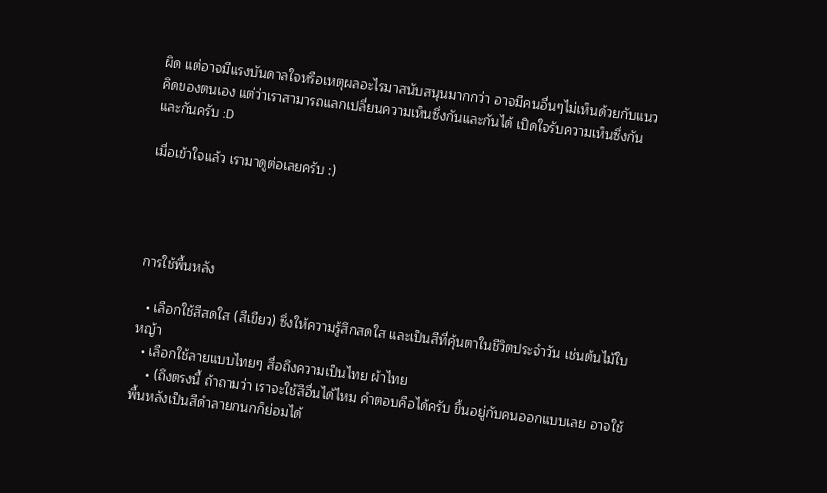ผิด แต่อาจมีแรงบันดาลใจหรือเหตุผลอะไรมาสนับสนุนมากกว่า อาจมีคนอื่นๆไม่เห็นด้วยกับแนวคิดของตนเอง แต่ว่าเราสามารถแลกเปลี่ยนความเห็นซึ่งกันและกันได้ เปิดใจรับความเห็นซึ่งกันและกันครับ :D

เมื่อเข้าใจแล้ว เรามาดูต่อเลยครับ :)




การใช้พื้นหลัง

  • เลือกใช้สีสดใส (สีเขียว) ซึ่งให้ความรู้สึกสดใส และเป็นสีที่คุ้นตาในชีวิตประจำวัน เช่นต้นไม้ใบหญ้า
  • เลือกใช้ลายแบบไทยๆ สื่อถึงความเป็นไทย ผ้าไทย
    • (ถึงตรงนี้ ถ้าถามว่า เราจะใช้สีอื่นได้ไหม คำตอบคือได้ครับ ขึ้นอยู่กับคนออกแบบเลย อาจใช้พื้นหลังเป็นสีดำลายกนกก็ย่อมได้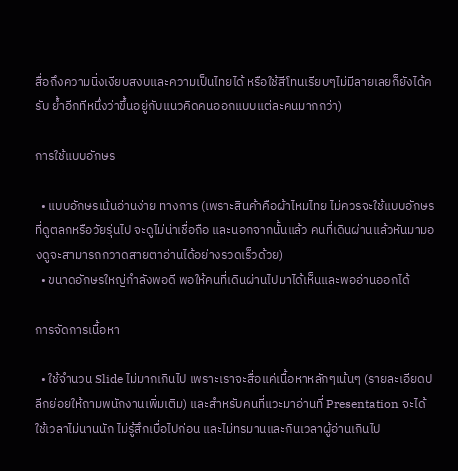สื่อถึงความนิ่งเงียบสงบและความเป็นไทยได้ หรือใช้สีโทนเรียบๆไม่มีลายเลยก็ยังได้ครับ ย้ำอีกทีหนึ่งว่าขึ้นอยู่กับแนวคิดคนออกแบบแต่ละคนมากกว่า)

การใช้แบบอักษร

  • แบบอักษรเน้นอ่านง่าย ทางการ (เพราะสินค้าคือผ้าไหมไทย ไม่ควรจะใช้แบบอักษรที่ดูตลกหรือวัยรุ่นไป จะดูไม่น่าเชื่อถือ และนอกจากนั้นแล้ว คนที่เดินผ่านแล้วหันมามองดูจะสามารถกวาดสายตาอ่านได้อย่างรวดเร็วด้วย)
  • ขนาดอักษรใหญ่กำลังพอดี พอให้คนที่เดินผ่านไปมาได้เห็นและพออ่านออกได้

การจัดการเนื้อหา

  • ใช้จำนวน Slide ไม่มากเกินไป เพราะเราจะสื่อแค่เนื้อหาหลักๆเน้นๆ (รายละเอียดปลีกย่อยให้ถามพนักงานเพิ่มเติม) และสำหรับคนที่แวะมาอ่านที่ Presentation จะได้ใช้เวลาไม่นานนัก ไม่รู้สึกเบื่อไปก่อน และไม่ทรมานและกินเวลาผู้อ่านเกินไป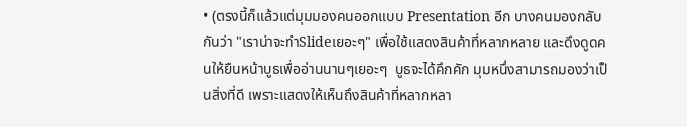• (ตรงนี้ก็แล้วแต่มุมมองคนออกแบบ Presentation อีก บางคนมองกลับกันว่า "เราน่าจะทำSlideเยอะๆ" เพื่อใช้แสดงสินค้าที่หลากหลาย และดึงดูดคนให้ยืนหน้าบูธเพื่ออ่านนานๆเยอะๆ  บูธจะได้คึกคัก มุมหนึ่งสามารถมองว่าเป็นสิ่งที่ดี เพราะแสดงให้เห็นถึงสินค้าที่หลากหลา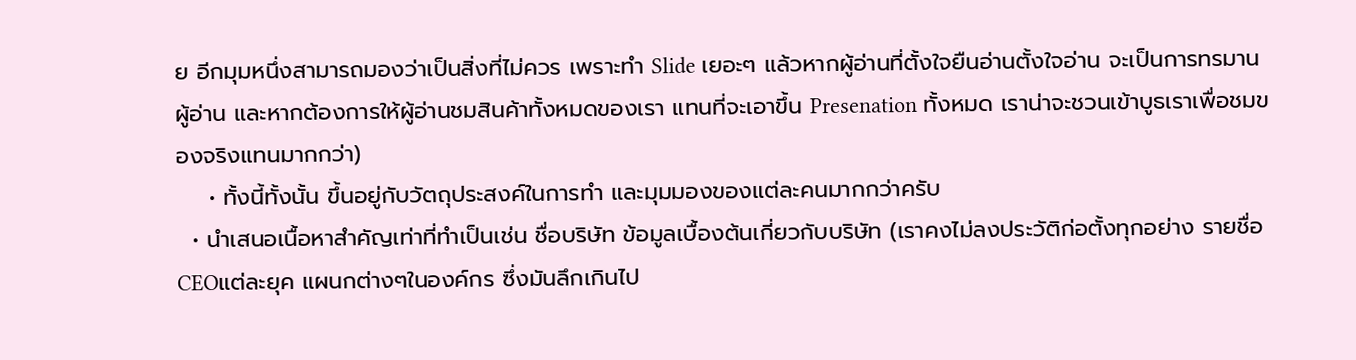ย อีกมุมหนึ่งสามารถมองว่าเป็นสิ่งที่ไม่ควร เพราะทำ Slide เยอะๆ แล้วหากผู้อ่านที่ตั้งใจยืนอ่านตั้งใจอ่าน จะเป็นการทรมานผู้อ่าน และหากต้องการให้ผู้อ่านชมสินค้าทั้งหมดของเรา แทนที่จะเอาขึ้น Presenation ทั้งหมด เราน่าจะชวนเข้าบูธเราเพื่อชมของจริงแทนมากกว่า)
    • ทั้งนี้ทั้งนั้น ขึ้นอยู่กับวัตถุประสงค์ในการทำ และมุมมองของแต่ละคนมากกว่าครับ
  • นำเสนอเนื้อหาสำคัญเท่าที่ทำเป็นเช่น ชื่อบริษัท ข้อมูลเบื้องต้นเกี่ยวกับบริษัท (เราคงไม่ลงประวัติก่อตั้งทุกอย่าง รายชื่อCEOแต่ละยุค แผนกต่างๆในองค์กร ซึ่งมันลึกเกินไป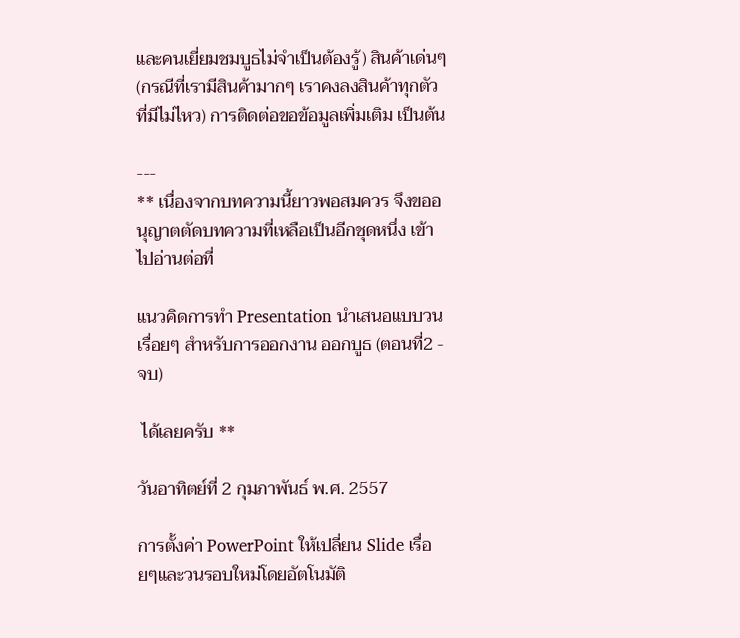และคนเยี่ยมชมบูธไม่จำเป็นต้องรู้) สินค้าเด่นๆ (กรณีที่เรามีสินค้ามากๆ เราคงลงสินค้าทุกตัวที่มีไม่ไหว) การติดต่อขอข้อมูลเพิ่มเติม เป็นต้น

---
** เนื่องจากบทความนี้ยาวพอสมควร จึงขออนุญาตตัดบทความที่เหลือเป็นอีกชุดหนึ่ง เข้าไปอ่านต่อที่

แนวคิดการทำ Presentation นำเสนอแบบวนเรื่อยๆ สำหรับการออกงาน ออกบูธ (ตอนที่2 - จบ)

 ได้เลยครับ **

วันอาทิตย์ที่ 2 กุมภาพันธ์ พ.ศ. 2557

การตั้งค่า PowerPoint ให้เปลี่ยน Slide เรื่อยๆและวนรอบใหม่โดยอัตโนมัติ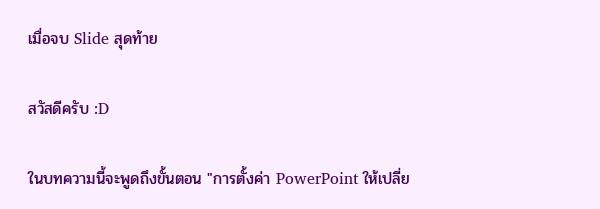เมื่อจบ Slide สุดท้าย

สวัสดีครับ :D

ในบทความนี้จะพูดถึงขั้นตอน "การตั้งค่า PowerPoint ให้เปลี่ย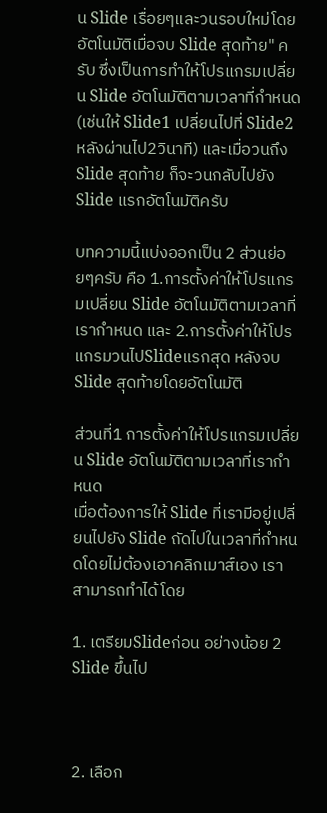น Slide เรื่อยๆและวนรอบใหม่โดยอัตโนมัติเมื่อจบ Slide สุดท้าย" ครับ ซึ่งเป็นการทำให้โปรแกรมเปลี่ยน Slide อัตโนมัติตามเวลาที่กำหนด (เช่นให้ Slide1 เปลี่ยนไปที่ Slide2 หลังผ่านไป2วินาที) และเมื่อวนถึง Slide สุดท้าย ก็จะวนกลับไปยัง Slide แรกอัตโนมัติครับ

บทความนี้แบ่งออกเป็น 2 ส่วนย่อยๆครับ คือ 1.การตั้งค่าให้โปรแกรมเปลี่ยน Slide อัตโนมัติตามเวลาที่เรากำหนด และ 2.การตั้งค่าให้โปรแกรมวนไปSlideแรกสุด หลังจบ Slide สุดท้ายโดยอัตโนมัติ

ส่วนที่1 การตั้งค่าให้โปรแกรมเปลี่ยน Slide อัตโนมัติตามเวลาที่เรากำหนด
เมื่อต้องการให้ Slide ที่เรามีอยู่เปลี่ยนไปยัง Slide ถัดไปในเวลาที่กำหนดโดยไม่ต้องเอาคลิกเมาส์เอง เราสามารถทำได้โดย

1. เตรียมSlideก่อน อย่างน้อย 2 Slide ขึ้นไป



2. เลือก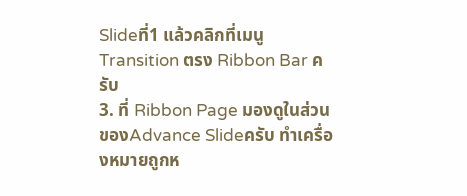Slideที่1 แล้วคลิกที่เมนู Transition ตรง Ribbon Bar ครับ
3. ที่ Ribbon Page มองดูในส่วนของAdvance Slideครับ ทำเครื่องหมายถูกห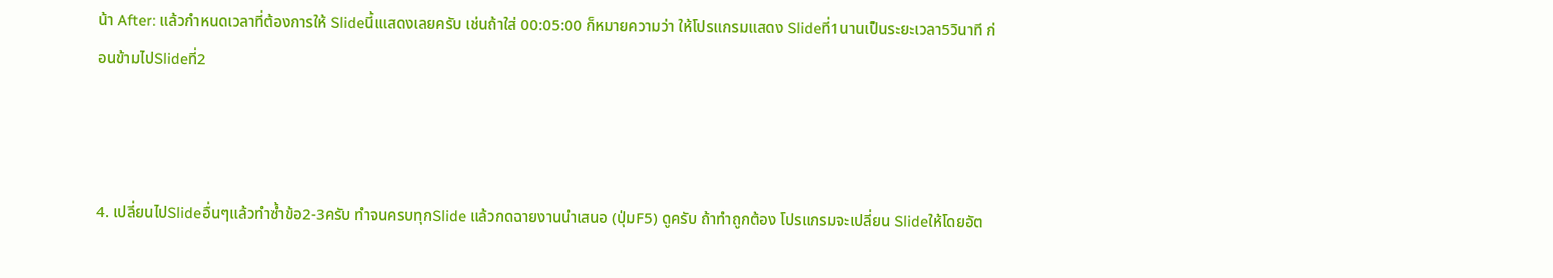น้า After: แล้วกำหนดเวลาที่ต้องการให้ Slideนี้เแสดงเลยครับ เช่นถ้าใส่ 00:05:00 ก็หมายความว่า ให้โปรแกรมแสดง Slideที่1นานเป็นระยะเวลา5วินาที ก่อนข้ามไปSlideที่2



4. เปลี่ยนไปSlideอื่นๆแล้วทำซ้ำข้อ2-3ครับ ทำจนครบทุกSlide แล้วกดฉายงานนำเสนอ (ปุ่มF5) ดูครับ ถ้าทำถูกต้อง โปรแกรมจะเปลี่ยน Slideให้โดยอัต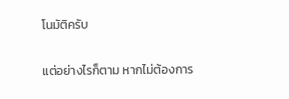โนมัติครับ


แต่อย่างไรก็ตาม หากไม่ต้องการ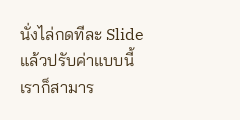นั่งไล่กดทีละ Slide แล้วปรับค่าแบบนี้ เราก็สามาร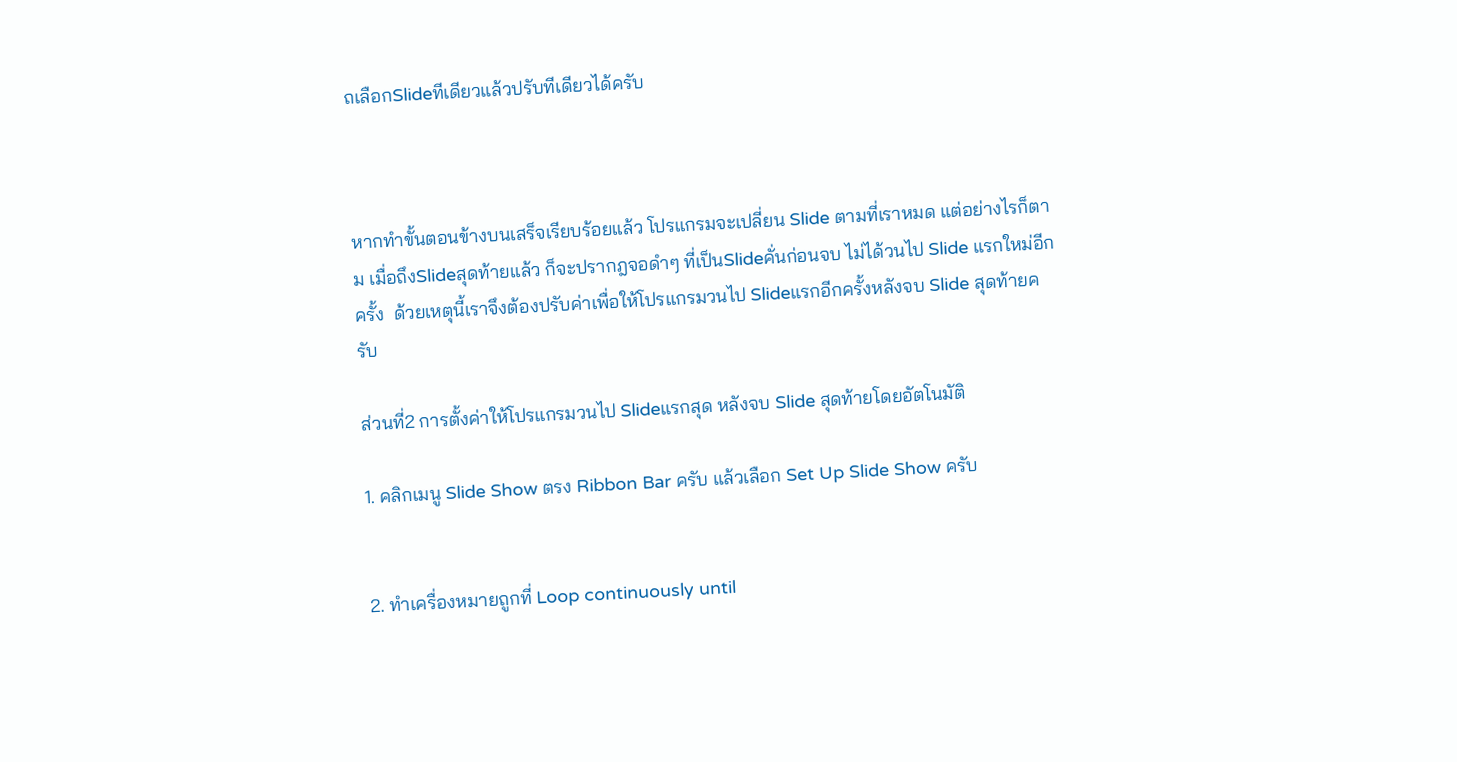ถเลือกSlideทีเดียวแล้วปรับทีเดียวได้ครับ



หากทำขั้นตอนข้างบนเสร็จเรียบร้อยแล้ว โปรแกรมจะเปลี่ยน Slide ตามที่เราหมด แต่อย่างไรก็ตาม เมื่อถึงSlideสุดท้ายแล้ว ก็จะปรากฎจอดำๆ ที่เป็นSlideคั่นก่อนจบ ไม่ได้วนไป Slide แรกใหม่อีกครั้ง  ด้วยเหตุนี้เราจึงต้องปรับค่าเพื่อให้โปรแกรมวนไป Slideแรกอีกครั้งหลังจบ Slide สุดท้ายครับ

ส่วนที่2 การตั้งค่าให้โปรแกรมวนไป Slideแรกสุด หลังจบ Slide สุดท้ายโดยอัตโนมัติ

1. คลิกเมนู Slide Show ตรง Ribbon Bar ครับ แล้วเลือก Set Up Slide Show ครับ


2. ทำเครื่องหมายถูกที่ Loop continuously until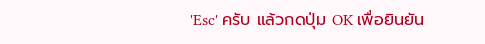'Esc' ครับ แล้วกดปุ่ม OK เพื่อยินยัน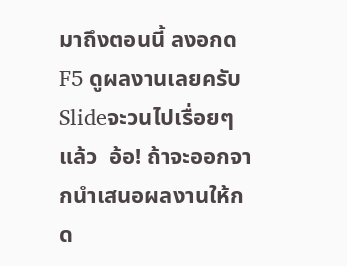มาถึงตอนนี้ ลงอกด F5 ดูผลงานเลยครับ Slideจะวนไปเรื่อยๆแล้ว  อ้อ! ถ้าจะออกจากนำเสนอผลงานให้กด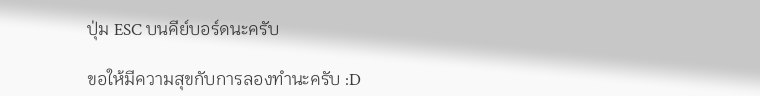ปุ่ม ESC บนคีย์บอร์ดนะครับ

ขอให้มีความสุขกับการลองทำนะครับ :D